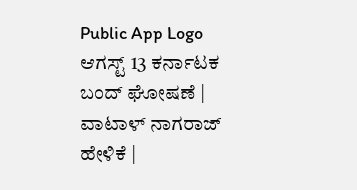Public App Logo
ಆಗಸ್ಟ್ 13 ಕರ್ನಾಟಕ ಬಂದ್ ಘೋಷಣೆ | ವಾಟಾಳ್ ನಾಗರಾಜ್‌ ಹೇಳಿಕೆ |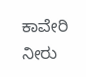ಕಾವೇರಿ ನೀರು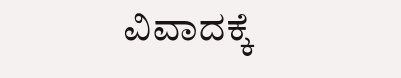ವಿವಾದಕ್ಕೆ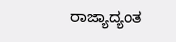ರಾಜ್ಯಾದ್ಯಂತ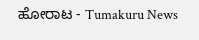ಹೋರಾಟ - Tumakuru News